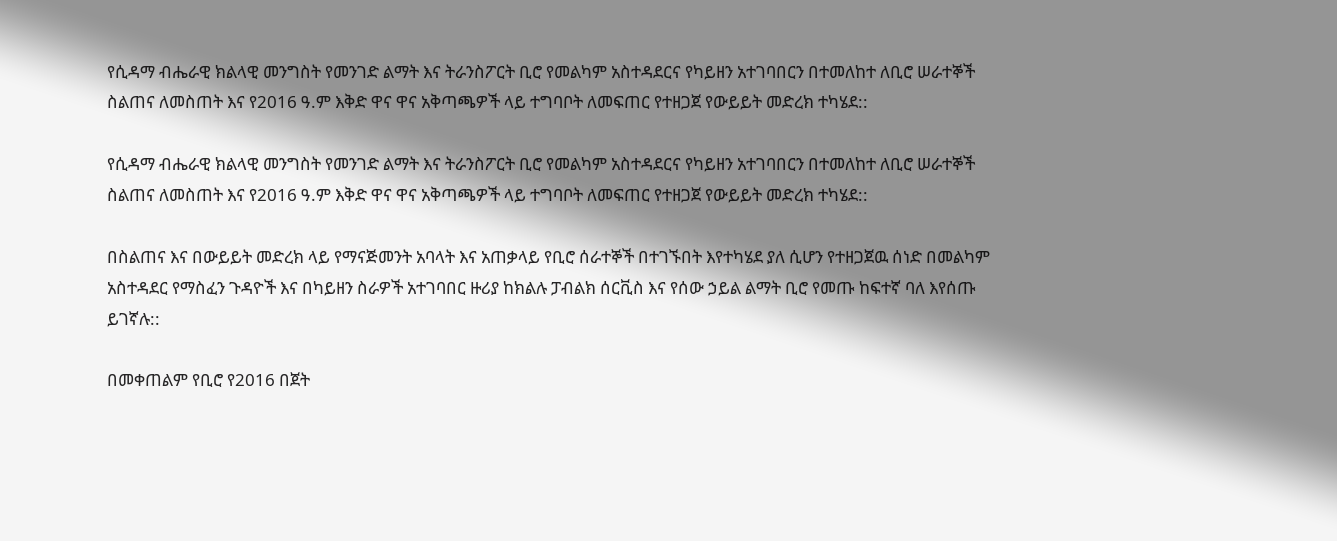የሲዳማ ብሔራዊ ክልላዊ መንግስት የመንገድ ልማት እና ትራንስፖርት ቢሮ የመልካም አስተዳደርና የካይዘን አተገባበርን በተመለከተ ለቢሮ ሠራተኞች ስልጠና ለመስጠት እና የ2016 ዓ.ም እቅድ ዋና ዋና አቅጣጫዎች ላይ ተግባቦት ለመፍጠር የተዘጋጀ የውይይት መድረክ ተካሄደ::

የሲዳማ ብሔራዊ ክልላዊ መንግስት የመንገድ ልማት እና ትራንስፖርት ቢሮ የመልካም አስተዳደርና የካይዘን አተገባበርን በተመለከተ ለቢሮ ሠራተኞች ስልጠና ለመስጠት እና የ2016 ዓ.ም እቅድ ዋና ዋና አቅጣጫዎች ላይ ተግባቦት ለመፍጠር የተዘጋጀ የውይይት መድረክ ተካሄደ::

በስልጠና እና በውይይት መድረክ ላይ የማናጅመንት አባላት እና አጠቃላይ የቢሮ ሰራተኞች በተገኙበት እየተካሄደ ያለ ሲሆን የተዘጋጀዉ ሰነድ በመልካም አስተዳደር የማስፈን ጉዳዮች እና በካይዘን ስራዎች አተገባበር ዙሪያ ከክልሉ ፓብልክ ሰርቪስ እና የሰው ኃይል ልማት ቢሮ የመጡ ከፍተኛ ባለ እየሰጡ ይገኛሉ::

በመቀጠልም የቢሮ የ2016 በጀት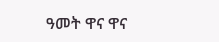ዓመት ዋና ዋና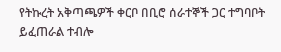የትኩረት አቅጣጫዎች ቀርቦ በቢሮ ሰራተኞች ጋር ተግባቦት ይፈጠራል ተብሎ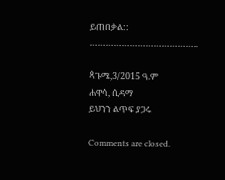ይጠበቃል::
…………………………………..

ጳጉሜ,3/2015 ዓ.ም
ሐዋሳ, ሲዳማ
ይህንን ልጥፍ ያጋሩ

Comments are closed.